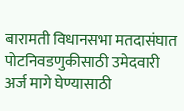बारामती विधानसभा मतदासंघात पोटनिवडणुकीसाठी उमेदवारी अर्ज मागे घेण्यासाठी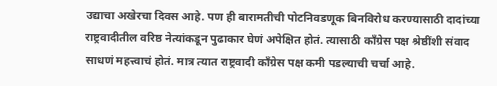उद्याचा अखेरचा दिवस आहे. पण ही बारामतीची पोटनिवडणूक बिनविरोध करण्यासाठी दादांच्या राष्ट्रवादीतील वरिष्ठ नेत्यांकडून पुढाकार घेणं अपेक्षित होतं. त्यासाठी काँग्रेस पक्ष श्रेष्ठींशी संवाद साधणं महत्त्वाचं होतं. मात्र त्यात राष्ट्रवादी काँग्रेस पक्ष कमी पडल्याची चर्चा आहे.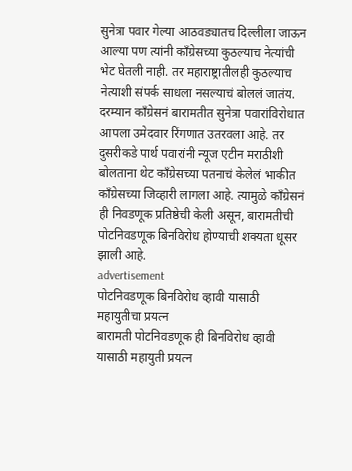सुनेत्रा पवार गेल्या आठवड्यातच दिल्लीला जाऊन आल्या पण त्यांनी काँग्रेसच्या कुठल्याच नेत्यांची भेट घेतली नाही. तर महाराष्ट्रातीलही कुठल्याच नेत्याशी संपर्क साधला नसल्याचं बोललं जातंय. दरम्यान काँग्रेसनं बारामतीत सुनेत्रा पवारांविरोधात आपला उमेदवार रिंगणात उतरवला आहे. तर दुसरीकडे पार्थ पवारांनी न्यूज एटीन मराठीशी बोलताना थेट काँग्रेसच्या पतनाचं केलेलं भाकीत काँग्रेसच्या जिव्हारी लागला आहे. त्यामुळे काँग्रेसनं ही निवडणूक प्रतिष्ठेची केली असून, बारामतीची पोटनिवडणूक बिनविरोध होण्याची शक्यता धूसर झाली आहे.
advertisement
पोटनिवडणूक बिनविरोध व्हावी यासाठी महायुतीचा प्रयत्न
बारामती पोटनिवडणूक ही बिनविरोध व्हावी यासाठी महायुती प्रयत्न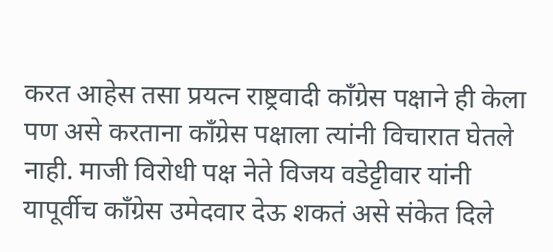करत आहेस तसा प्रयत्न राष्ट्रवादी काँग्रेस पक्षाने ही केला पण असे करताना काँग्रेस पक्षाला त्यांनी विचारात घेतले नाही. माजी विरोधी पक्ष नेते विजय वडेट्टीवार यांनी यापूर्वीच काँग्रेस उमेदवार देऊ शकतं असे संकेत दिले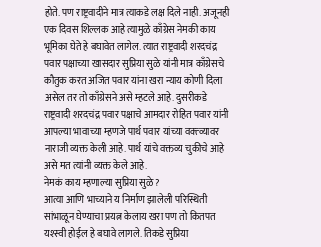होते. पण राष्ट्रवादीने मात्र त्याकडे लक्ष दिले नाही. अजूनही एक दिवस शिल्लक आहे त्यामुळे काँग्रेस नेमकी काय भूमिका घेते हे बघावेत लागेल. त्यात राष्ट्रवादी शरदचंद्र पवार पक्षाच्या खासदार सुप्रिया सुळे यांनी मात्र काँग्रेसचे कौतुक करत अजित पवार यांना खरा न्याय कोणी दिला असेल तर तो काँग्रेसने असे म्हटले आहे. दुसरीकडे राष्ट्रवादी शरदचंद्र पवार पक्षाचे आमदार रोहित पवार यांनी आपल्या भावाच्या म्हणजे पार्थ पवार यांच्या वक्त्व्यावर नाराजी व्यक्त केली आहे. पार्थ यांचे वक्तव्य चुकीचे आहे असे मत त्यांनी व्यक्त केले आहे.
नेमकं काय म्हणाल्या सुप्रिया सुळे?
आत्या आणि भाच्याने य निर्माण झालेली परिस्थिती सांभाळून घेण्याचा प्रयत्न केलाय खरा पण तो कितपत यश्स्वी होईल हे बघावे लागले. तिकडे सुप्रिया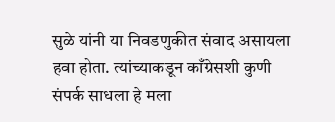सुळे यांनी या निवडणुकीत संवाद असायला हवा होता. त्यांच्याकडून काँग्रेसशी कुणी संपर्क साधला हे मला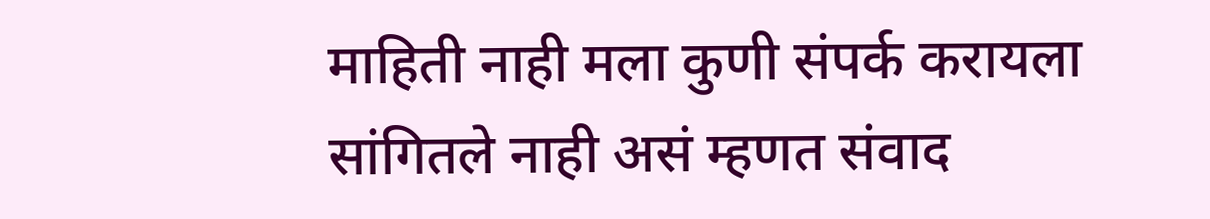माहिती नाही मला कुणी संपर्क करायला सांगितले नाही असं म्हणत संवाद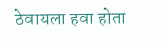ठेवायला हवा होता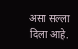असा सल्ला दिला आहे.